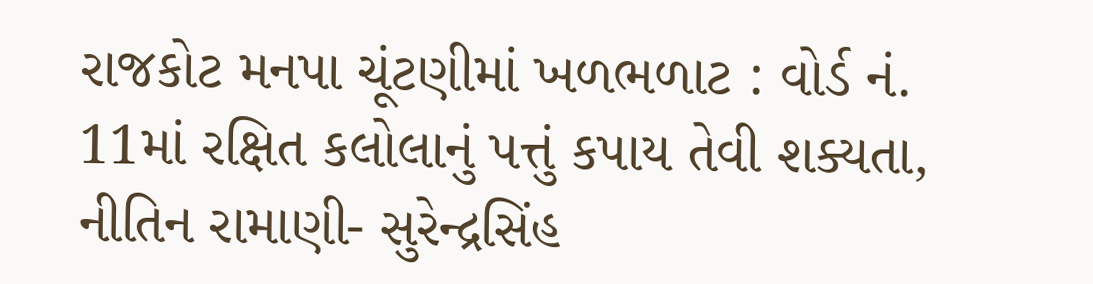રાજકોટ મનપા ચૂંટણીમાં ખળભળાટ : વોર્ડ નં. 11માં રક્ષિત કલોલાનું પત્તું કપાય તેવી શક્યતા, નીતિન રામાણી- સુરેન્દ્રસિંહ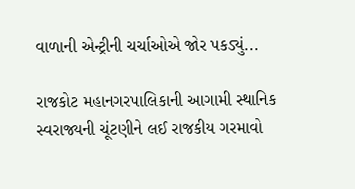વાળાની એન્ટ્રીની ચર્ચાઓએ જોર પકડ્યું...

રાજકોટ મહાનગરપાલિકાની આગામી સ્થાનિક સ્વરાજ્યની ચૂંટણીને લઈ રાજકીય ગરમાવો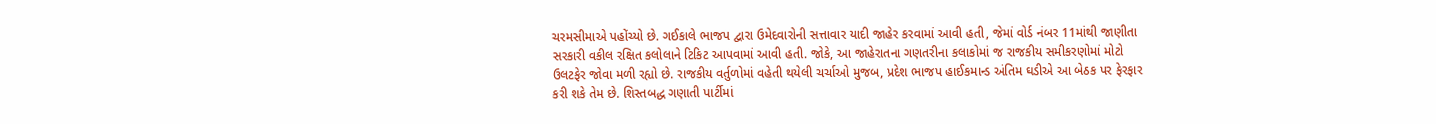ચરમસીમાએ પહોંચ્યો છે. ગઈકાલે ભાજપ દ્વારા ઉમેદવારોની સત્તાવાર યાદી જાહેર કરવામાં આવી હતી, જેમાં વોર્ડ નંબર 11માંથી જાણીતા સરકારી વકીલ રક્ષિત કલોલાને ટિકિટ આપવામાં આવી હતી. જોકે, આ જાહેરાતના ગણતરીના કલાકોમાં જ રાજકીય સમીકરણોમાં મોટો ઉલટફેર જોવા મળી રહ્યો છે. રાજકીય વર્તુળોમાં વહેતી થયેલી ચર્ચાઓ મુજબ, પ્રદેશ ભાજપ હાઈકમાન્ડ અંતિમ ઘડીએ આ બેઠક પર ફેરફાર કરી શકે તેમ છે. શિસ્તબદ્ધ ગણાતી પાર્ટીમાં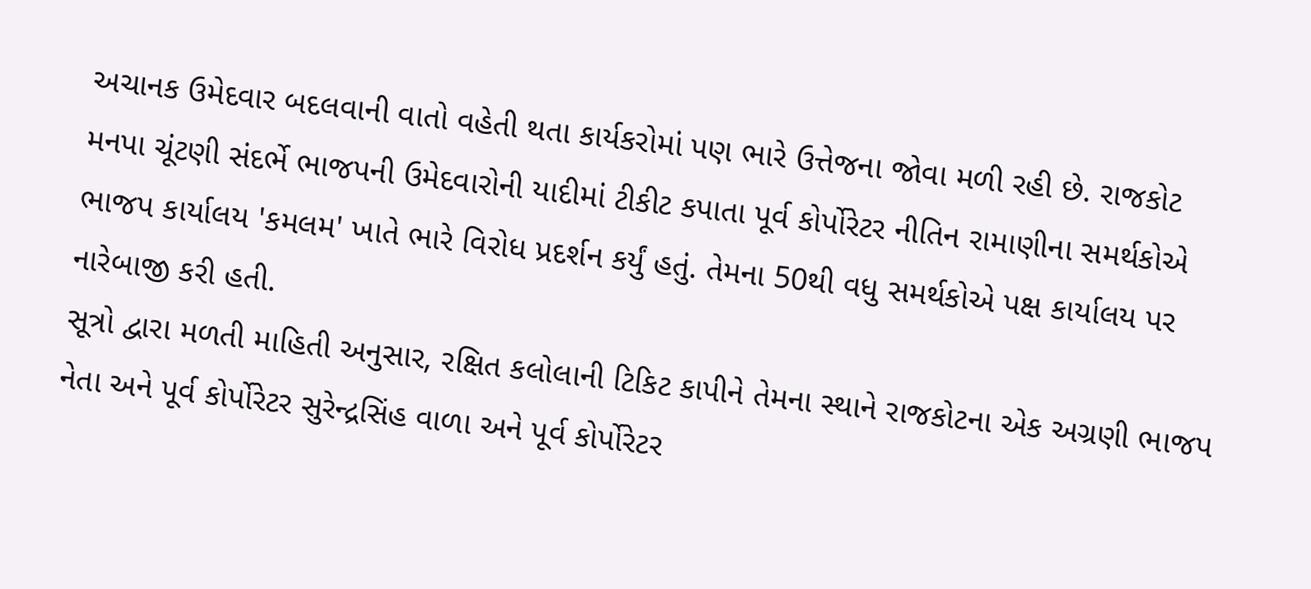અચાનક ઉમેદવાર બદલવાની વાતો વહેતી થતા કાર્યકરોમાં પણ ભારે ઉત્તેજના જોવા મળી રહી છે. રાજકોટ મનપા ચૂંટણી સંદર્ભે ભાજપની ઉમેદવારોની યાદીમાં ટીકીટ કપાતા પૂર્વ કોર્પોરેટર નીતિન રામાણીના સમર્થકોએ ભાજપ કાર્યાલય 'કમલમ' ખાતે ભારે વિરોધ પ્રદર્શન કર્યું હતું. તેમના 50થી વધુ સમર્થકોએ પક્ષ કાર્યાલય પર નારેબાજી કરી હતી.
સૂત્રો દ્વારા મળતી માહિતી અનુસાર, રક્ષિત કલોલાની ટિકિટ કાપીને તેમના સ્થાને રાજકોટના એક અગ્રણી ભાજપ નેતા અને પૂર્વ કોર્પોરેટર સુરેન્દ્રસિંહ વાળા અને પૂર્વ કોર્પોરેટર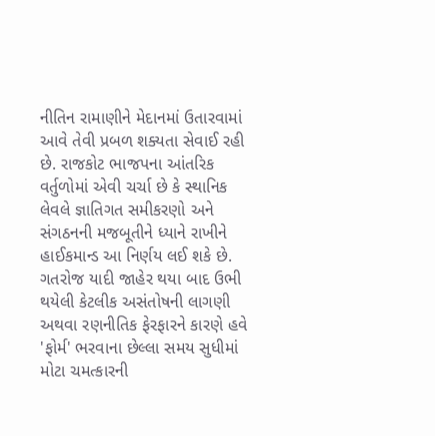નીતિન રામાણીને મેદાનમાં ઉતારવામાં આવે તેવી પ્રબળ શક્યતા સેવાઈ રહી છે. રાજકોટ ભાજપના આંતરિક વર્તુળોમાં એવી ચર્ચા છે કે સ્થાનિક લેવલે જ્ઞાતિગત સમીકરણો અને સંગઠનની મજબૂતીને ધ્યાને રાખીને હાઈકમાન્ડ આ નિર્ણય લઈ શકે છે. ગતરોજ યાદી જાહેર થયા બાદ ઉભી થયેલી કેટલીક અસંતોષની લાગણી અથવા રણનીતિક ફેરફારને કારણે હવે 'ફોર્મ' ભરવાના છેલ્લા સમય સુધીમાં મોટા ચમત્કારની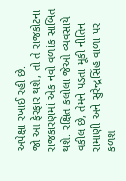અપેક્ષા રખાઈ રહી છે.
જો આ ફેરફાર થશે, તો તે રાજકોટના રાજકારણમાં એક નવો વળાંક સાબિત થશે. રક્ષિત કલોલા જેઓ વ્યવસાયે વકીલ છે, તેમને પડતા મૂકી નીતિન રામાણી અને સુરેન્દ્રસિંહ વાળા પર કળશ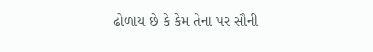ઢોળાય છે કે કેમ તેના પર સૌની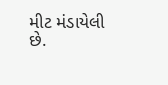મીટ મંડાયેલી છે.